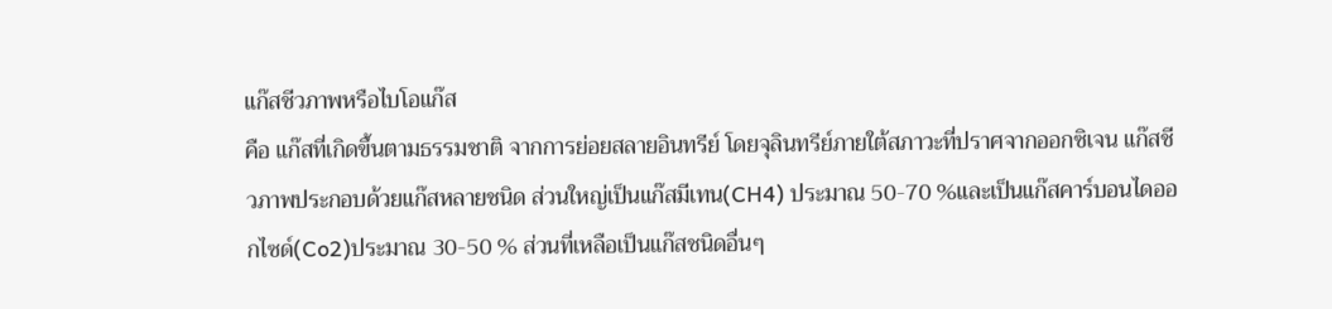แก๊สชีวภาพหรือไบโอแก๊ส
คือ แก๊สที่เกิดขึ้นตามธรรมชาติ จากการย่อยสลายอินทรีย์ โดยจุลินทรีย์ภายใต้สภาวะที่ปราศจากออกซิเจน แก๊สชีวภาพประกอบด้วยแก๊สหลายชนิด ส่วนใหญ่เป็นแก๊สมีเทน(CH4) ประมาณ 50-70 %และเป็นแก๊สคาร์บอนไดออกไซด์(Co2)ประมาณ 30-50 % ส่วนที่เหลือเป็นแก๊สชนิดอื่นๆ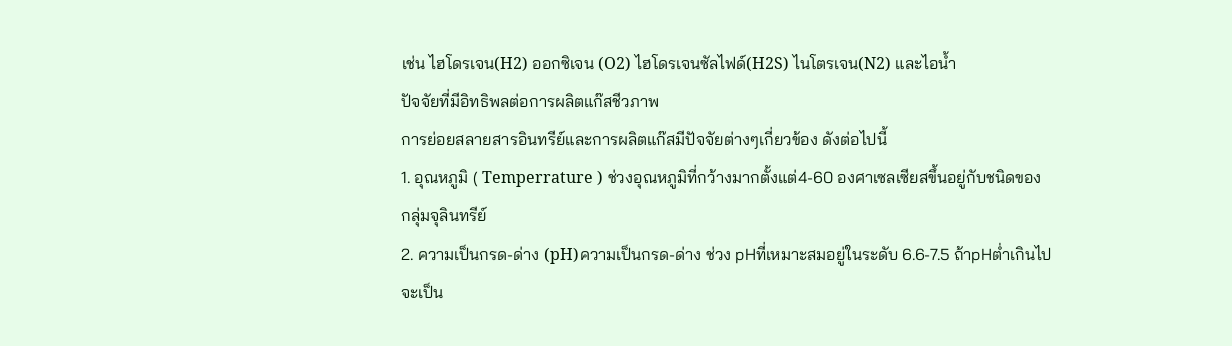เช่น ไฮโดรเจน(H2) ออกซิเจน (O2) ไฮโดรเจนซัลไฟด์(H2S) ไนโตรเจน(N2) และไอน้ำ
ปัจจัยที่มีอิทธิพลต่อการผลิตแก๊สชีวภาพ
การย่อยสลายสารอินทรีย์และการผลิตแก๊สมีปัจจัยต่างๆเกี่ยวข้อง ดังต่อไปนี้
1. อุณหภูมิ ( Temperrature ) ช่วงอุณหภูมิที่กว้างมากตั้งแต่4-60 องศาเซลเซียสขึ้นอยู่กับชนิดของ
กลุ่มจุลินทรีย์
2. ความเป็นกรด-ด่าง (pH)ความเป็นกรด-ด่าง ช่วง pHที่เหมาะสมอยู่ในระดับ 6.6-7.5 ถ้าpHต่ำเกินไป
จะเป็น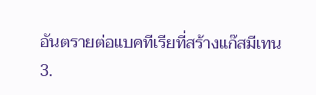อันตรายต่อแบคทีเรียที่สร้างแก๊สมีเทน
3.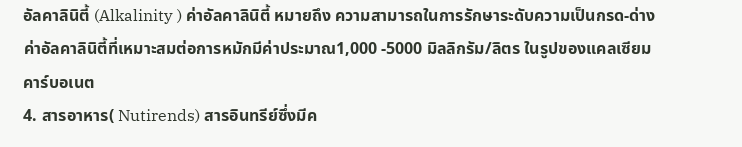อัลคาลินิตี้ (Alkalinity ) ค่าอัลคาลินิตี้ หมายถึง ความสามารถในการรักษาระดับความเป็นกรด-ด่าง
ค่าอัลคาลินิตี้ที่เหมาะสมต่อการหมักมีค่าประมาณ1,000 -5000 มิลลิกรัม/ลิตร ในรูปของแคลเซียม
คาร์บอเนต
4. สารอาหาร( Nutirends) สารอินทรีย์ซึ่งมีค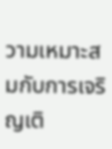วามเหมาะสมกับการเจริญเติ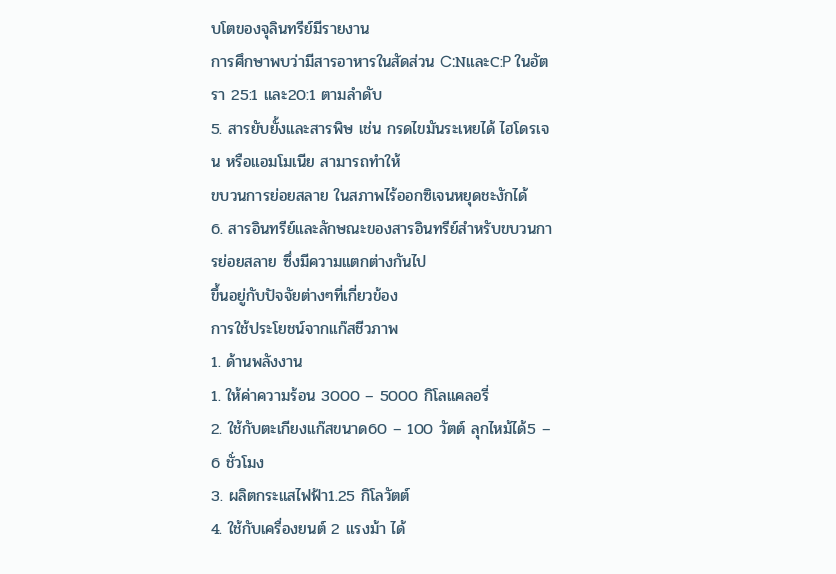บโตของจุลินทรีย์มีรายงาน
การศึกษาพบว่ามีสารอาหารในสัดส่วน C:NและC:P ในอัตรา 25:1 และ20:1 ตามลำดับ
5. สารยับยั้งและสารพิษ เช่น กรดไขมันระเหยได้ ไฮโดรเจน หรือแอมโมเนีย สามารถทำให้
ขบวนการย่อยสลาย ในสภาพไร้ออกซิเจนหยุดชะงักได้
6. สารอินทรีย์และลักษณะของสารอินทรีย์สำหรับขบวนการย่อยสลาย ซึ่งมีความแตกต่างกันไป
ขึ้นอยู่กับปัจจัยต่างๆที่เกี่ยวข้อง
การใช้ประโยชน์จากแก๊สชีวภาพ
1. ด้านพลังงาน
1. ให้ค่าความร้อน 3000 – 5000 กิโลแคลอรี่
2. ใช้กับตะเกียงแก๊สขนาด60 – 100 วัตต์ ลุกไหม้ได้5 – 6 ชั่วโมง
3. ผลิตกระแสไฟฟ้า1.25 กิโลวัตต์
4. ใช้กับเครื่องยนต์ 2 แรงม้า ได้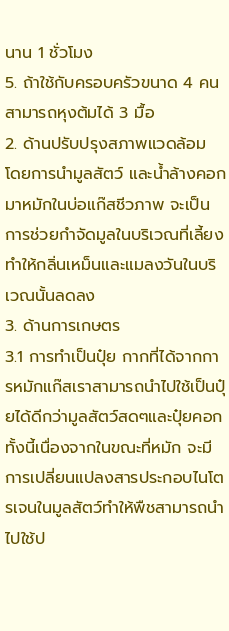นาน 1 ชั่วโมง
5. ถ้าใช้กับครอบครัวขนาด 4 คน สามารถหุงต้มได้ 3 มื้อ
2. ด้านปรับปรุงสภาพแวดล้อม
โดยการนำมูลสัตว์ และน้ำล้างคอกมาหมักในบ่อแก๊สชีวภาพ จะเป็นการช่วยกำจัดมูลในบริเวณที่เลี้ยงทำให้กลิ่นเหม็นและแมลงวันในบริเวณนั้นลดลง
3. ด้านการเกษตร
3.1 การทำเป็นปุ๋ย กากที่ได้จากการหมักแก๊สเราสามารถนำไปใช้เป็นปุ๋ยได้ดีกว่ามูลสัตว์สดๆและปุ๋ยคอก ทั้งนี้เนื่องจากในขณะที่หมัก จะมีการเปลี่ยนแปลงสารประกอบไนโตรเจนในมูลสัตว์ทำให้พืชสามารถนำไปใช้ป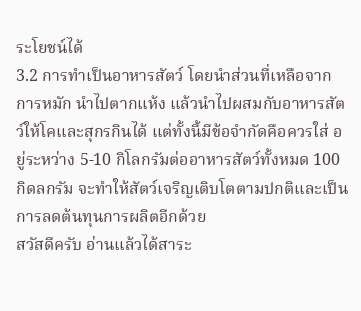ระโยชน์ได้
3.2 การทำเป็นอาหารสัตว์ โดยนำส่วนที่เหลือจากการหมัก นำไปตากแห้ง แล้วนำไปผสมกับอาหารสัตว์ให้โคและสุกรกินได้ แต่ทั้งนี้มีข้อจำกัดคือควรใส่ อยู่ระหว่าง 5-10 กิโลกรัมต่ออาหารสัตว์ทั้งหมด 100 กิดลกรัม จะทำให้สัตว์เจริญเติบโตตามปกติและเป็นการลดต้นทุนการผลิตอีกด้วย
สวัสดีครับ อ่านแล้วได้สาระ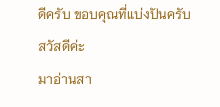ดีครับ ขอบคุณที่แบ่งปันครับ
สวัสดีค่ะ
มาอ่านสา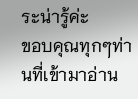ระน่ารู้ค่ะ
ขอบคุณทุกๆท่านที่เข้ามาอ่าน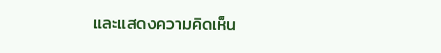และแสดงความคิดเห็น